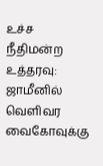உச்ச நீதிமன்ற உத்தரவு: ஜாமீனில் வெளிவர வைகோவுக்கு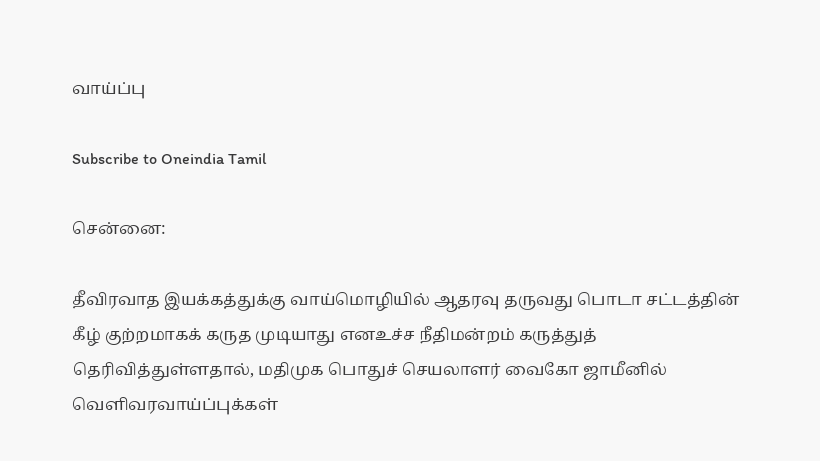வாய்ப்பு

Subscribe to Oneindia Tamil

சென்னை:

தீவிரவாத இயக்கத்துக்கு வாய்மொழியில் ஆதரவு தருவது பொடா சட்டத்தின் கீழ் குற்றமாகக் கருத முடியாது எனஉச்ச நீதிமன்றம் கருத்துத் தெரிவித்துள்ளதால், மதிமுக பொதுச் செயலாளர் வைகோ ஜாமீனில் வெளிவரவாய்ப்புக்கள்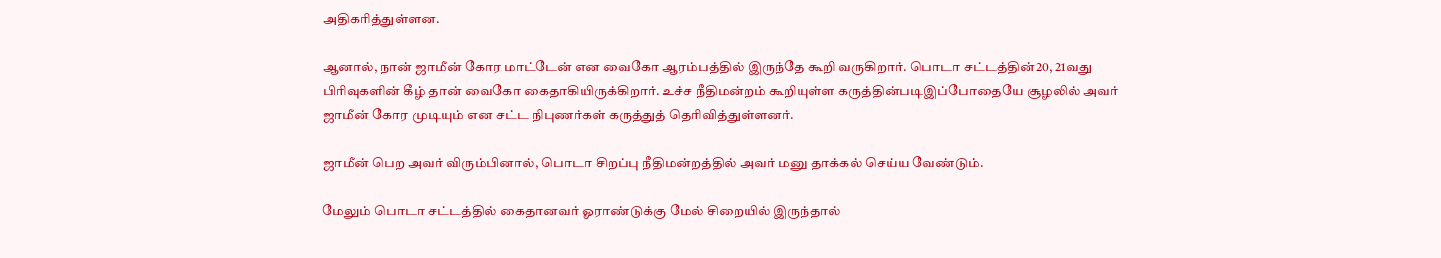அதிகரித்துள்ளன.

ஆனால், நான் ஜாமீன் கோர மாட்டேன் என வைகோ ஆரம்பத்தில் இருந்தே கூறி வருகிறார். பொடா சட்டத்தின்20, 21வது பிரிவுகளின் கீழ் தான் வைகோ கைதாகியிருக்கிறார். உச்ச நீதிமன்றம் கூறியுள்ள கருத்தின்படிஇப்போதையே சூழலில் அவர் ஜாமீன் கோர முடியும் என சட்ட நிபுணர்கள் கருத்துத் தெரிவித்துள்ளனர்.

ஜாமீன் பெற அவர் விரும்பினால், பொடா சிறப்பு நீதிமன்றத்தில் அவர் மனு தாக்கல் செய்ய வேண்டும்.

மேலும் பொடா சட்டத்தில் கைதானவர் ஓராண்டுக்கு மேல் சிறையில் இருந்தால்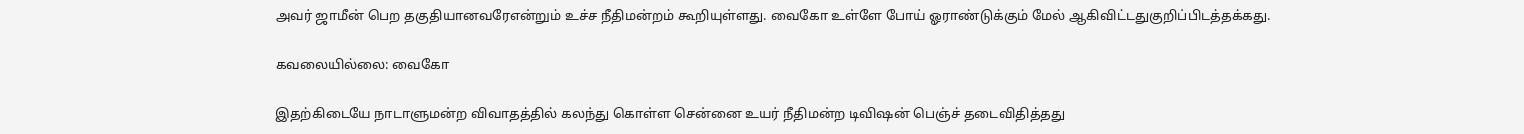அவர் ஜாமீன் பெற தகுதியானவரேஎன்றும் உச்ச நீதிமன்றம் கூறியுள்ளது. வைகோ உள்ளே போய் ஓராண்டுக்கும் மேல் ஆகிவிட்டதுகுறிப்பிடத்தக்கது.

கவலையில்லை: வைகோ

இதற்கிடையே நாடாளுமன்ற விவாதத்தில் கலந்து கொள்ள சென்னை உயர் நீதிமன்ற டிவிஷன் பெஞ்ச் தடைவிதித்தது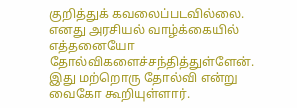குறித்துக் கவலைப்படவில்லை. எனது அரசியல் வாழ்க்கையில் எத்தனையோ தோல்விகளைச்சந்தித்துள்ளேன். இது மற்றொரு தோல்வி என்று வைகோ கூறியுள்ளார்.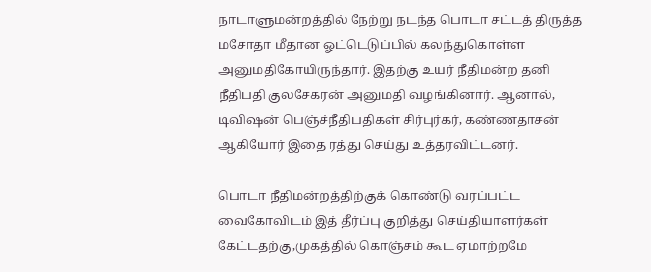நாடாளுமன்றத்தில் நேற்று நடந்த பொடா சட்டத் திருத்த மசோதா மீதான ஓட்டெடுப்பில் கலந்துகொள்ள அனுமதிகோயிருந்தார். இதற்கு உயர் நீதிமன்ற தனி நீதிபதி குலசேகரன் அனுமதி வழங்கினார். ஆனால், டிவிஷன் பெஞ்ச்நீதிபதிகள் சிர்புர்கர், கண்ணதாசன் ஆகியோர் இதை ரத்து செய்து உத்தரவிட்டனர்.

பொடா நீதிமன்றத்திற்குக் கொண்டு வரப்பட்ட வைகோவிடம் இத் தீர்ப்பு குறித்து செய்தியாளர்கள் கேட்டதற்கு,முகத்தில் கொஞ்சம் கூட ஏமாற்றமே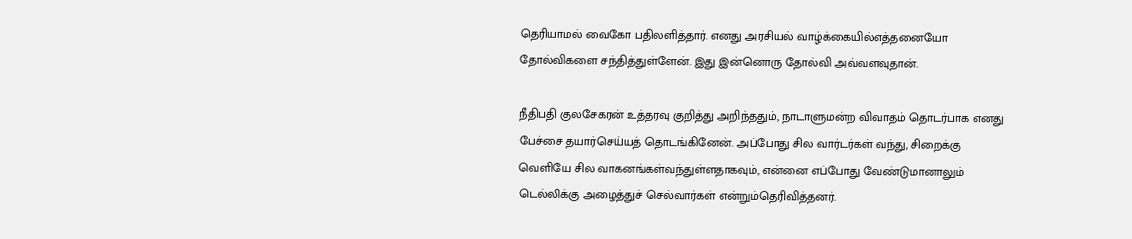தெரியாமல் வைகோ பதிலளித்தார். எனது அரசியல் வாழ்க்கையில்எத்தனையோ தோல்விகளை சந்தித்துள்ளேன். இது இன்னொரு தோல்வி அவ்வளவுதான்.

நீதிபதி குலசேகரன் உத்தரவு குறித்து அறிந்ததும், நாடாளுமன்ற விவாதம் தொடர்பாக எனது பேச்சை தயார்செய்யத் தொடங்கினேன். அப்போது சில வார்டர்கள் வந்து, சிறைக்கு வெளியே சில வாகனங்கள்வந்துள்ளதாகவும், என்னை எப்போது வேண்டுமானாலும் டெல்லிக்கு அழைத்துச் செல்வார்கள் என்றும்தெரிவித்தனர்.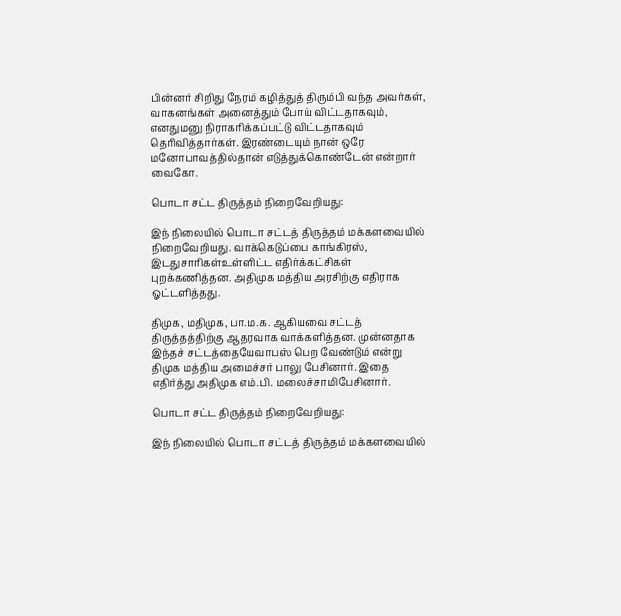பின்னர் சிறிது நேரம் கழித்துத் திரும்பி வந்த அவர்கள், வாகனங்கள் அனைத்தும் போய் விட்டதாகவும், எனதுமனு நிராகரிக்கப்பட்டு விட்டதாகவும் தெரிவித்தார்கள். இரண்டையும் நான் ஒரே மனோபாவத்தில்தான் எடுத்துக்கொண்டேன் என்றார் வைகோ.

பொடா சட்ட திருத்தம் நிறைவேறியது:

இந் நிலையில் பொடா சட்டத் திருத்தம் மக்களவையில் நிறைவேறியது. வாக்கெடுப்பை காங்கிரஸ், இடதுசாரிகள்உள்ளிட்ட எதிர்க்கட்சிகள் புறக்கணித்தன. அதிமுக மத்திய அரசிற்கு எதிராக ஓட்டளித்தது.

திமுக, மதிமுக, பா.ம.க. ஆகியவை சட்டத் திருத்தத்திற்கு ஆதரவாக வாக்களித்தன. முன்னதாக இந்தச் சட்டத்தையேவாபஸ் பெற வேண்டும் என்று திமுக மத்திய அமைச்சர் பாலு பேசினார். இதை எதிர்த்து அதிமுக எம்.பி. மலைச்சாமிபேசினார்.

பொடா சட்ட திருத்தம் நிறைவேறியது:

இந் நிலையில் பொடா சட்டத் திருத்தம் மக்களவையில்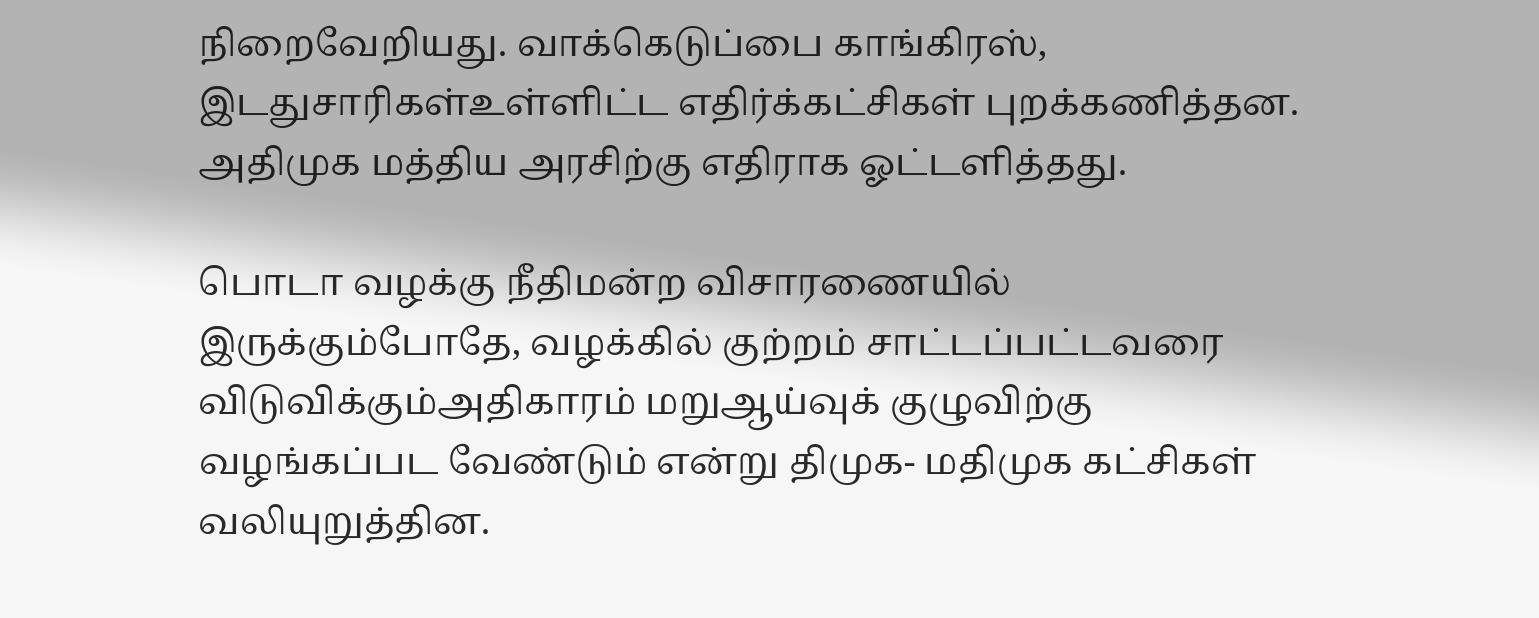நிறைவேறியது. வாக்கெடுப்பை காங்கிரஸ், இடதுசாரிகள்உள்ளிட்ட எதிர்க்கட்சிகள் புறக்கணித்தன. அதிமுக மத்திய அரசிற்கு எதிராக ஓட்டளித்தது.

பொடா வழக்கு நீதிமன்ற விசாரணையில் இருக்கும்போதே, வழக்கில் குற்றம் சாட்டப்பட்டவரை விடுவிக்கும்அதிகாரம் மறுஆய்வுக் குழுவிற்கு வழங்கப்பட வேண்டும் என்று திமுக- மதிமுக கட்சிகள் வலியுறுத்தின.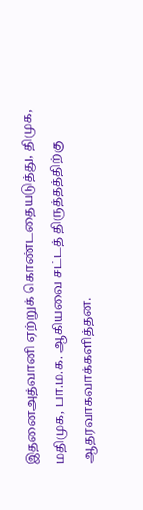இதனைஅத்வானி ஏற்றுக் கொண்டதையடுத்து, திமுக, மதிமுக, பா.ம.க. ஆகியவை சட்டத் திருத்தத்திற்கு ஆதரவாகவாக்களித்தன.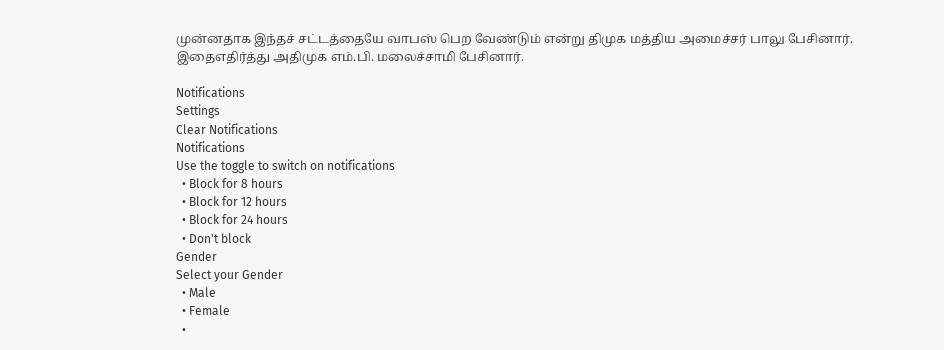முன்னதாக இந்தச் சட்டத்தையே வாபஸ் பெற வேண்டும் என்று திமுக மத்திய அமைச்சர் பாலு பேசினார். இதைஎதிர்த்து அதிமுக எம்.பி. மலைச்சாமி பேசினார்.

Notifications
Settings
Clear Notifications
Notifications
Use the toggle to switch on notifications
  • Block for 8 hours
  • Block for 12 hours
  • Block for 24 hours
  • Don't block
Gender
Select your Gender
  • Male
  • Female
  •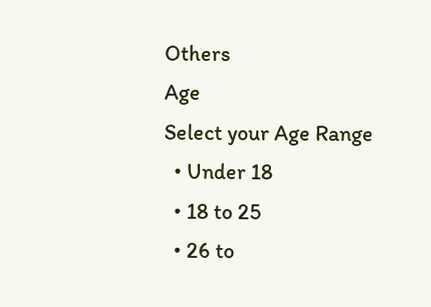Others
Age
Select your Age Range
  • Under 18
  • 18 to 25
  • 26 to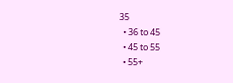35
  • 36 to 45
  • 45 to 55
  • 55+